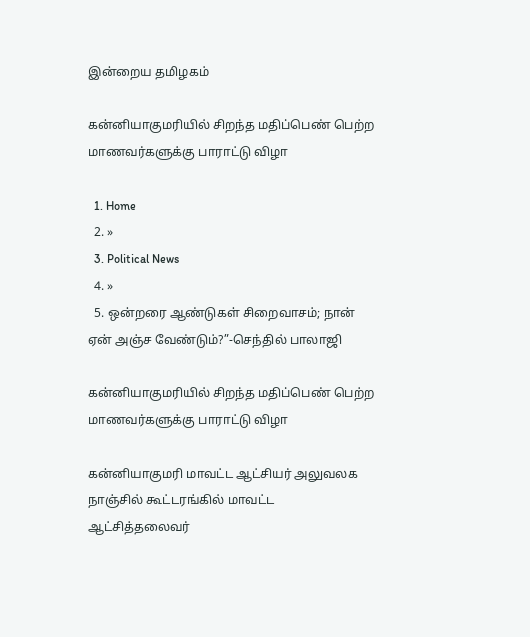இன்றைய தமிழகம்

கன்னியாகுமரியில் சிறந்த மதிப்பெண் பெற்ற மாணவர்களுக்கு பாராட்டு விழா

  1. Home
  2. »
  3. Political News
  4. »
  5. ஒன்றரை ஆண்டுகள் சிறைவாசம்; நான் ஏன் அஞ்ச வேண்டும்?”-செந்தில் பாலாஜி

கன்னியாகுமரியில் சிறந்த மதிப்பெண் பெற்ற மாணவர்களுக்கு பாராட்டு விழா

கன்னியாகுமரி மாவட்ட ஆட்சியர் அலுவலக நாஞ்சில் கூட்டரங்கில் மாவட்ட ஆட்சித்தலைவர்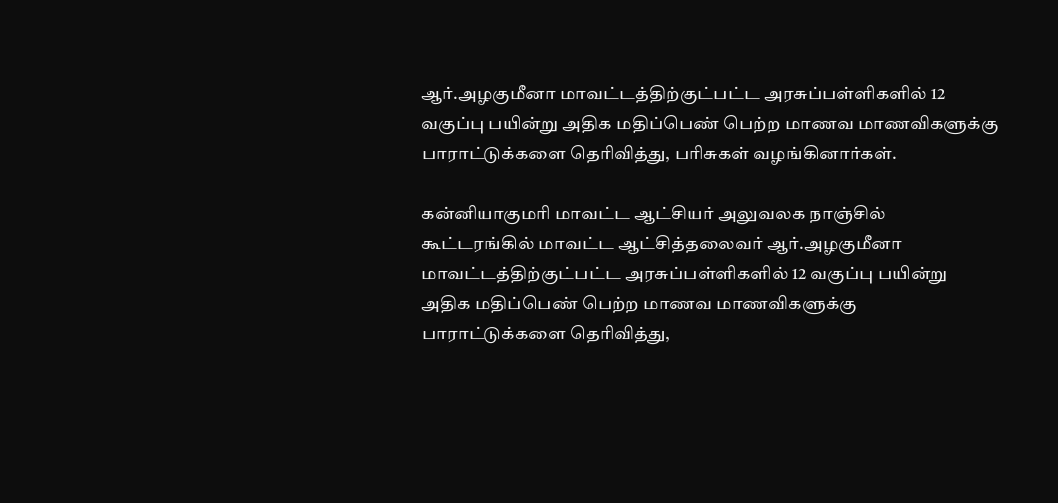ஆர்.அழகுமீனா மாவட்டத்திற்குட்பட்ட அரசுப்பள்ளிகளில் 12 வகுப்பு பயின்று அதிக மதிப்பெண் பெற்ற மாணவ மாணவிகளுக்கு பாராட்டுக்களை தெரிவித்து, பரிசுகள் வழங்கினார்கள்.

கன்னியாகுமரி மாவட்ட ஆட்சியர் அலுவலக நாஞ்சில் கூட்டரங்கில் மாவட்ட ஆட்சித்தலைவர் ஆர்.அழகுமீனா மாவட்டத்திற்குட்பட்ட அரசுப்பள்ளிகளில் 12 வகுப்பு பயின்று அதிக மதிப்பெண் பெற்ற மாணவ மாணவிகளுக்கு பாராட்டுக்களை தெரிவித்து,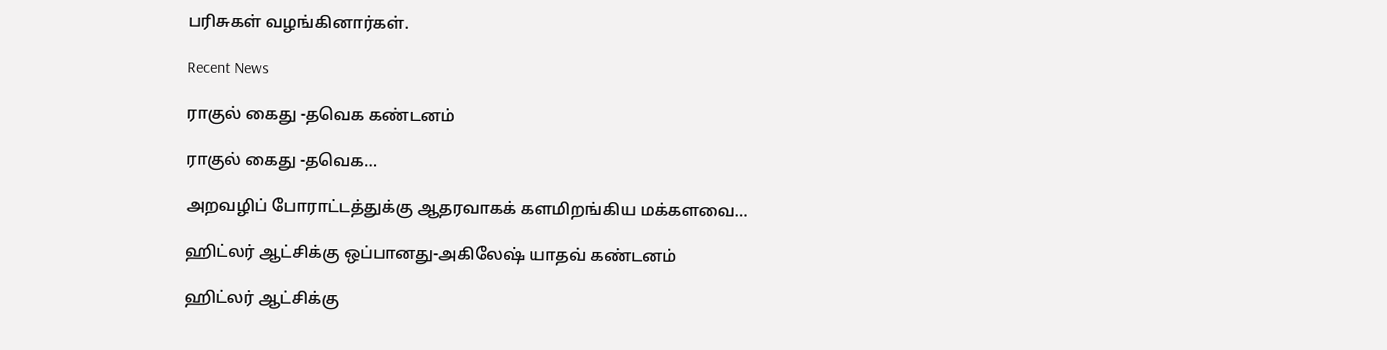பரிசுகள் வழங்கினார்கள்.

Recent News

ராகுல் கைது -தவெக கண்டனம்

ராகுல் கைது -தவெக…

அறவழிப் போராட்டத்துக்கு ஆதரவாகக் களமிறங்கிய மக்களவை…

ஹிட்லர் ஆட்சிக்கு ஒப்பானது-அகிலேஷ் யாதவ் கண்டனம்

ஹிட்லர் ஆட்சிக்கு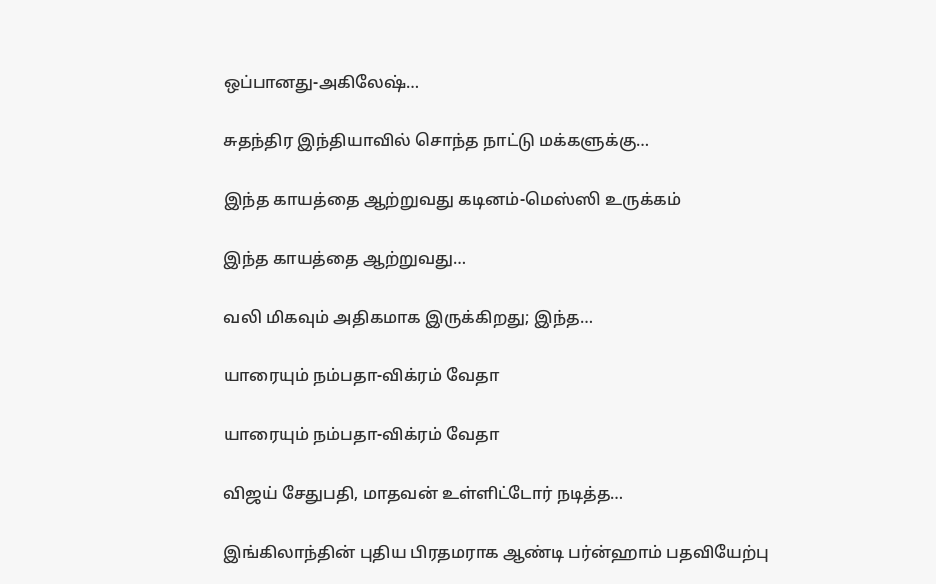ஒப்பானது-அகிலேஷ்…

சுதந்திர இந்தியாவில் சொந்த நாட்டு மக்களுக்கு…

இந்த காயத்தை ஆற்றுவது கடினம்-மெஸ்ஸி உருக்கம்

இந்த காயத்தை ஆற்றுவது…

வலி மிகவும் அதிகமாக இருக்கிறது; இந்த…

யாரையும் நம்பதா-விக்ரம் வேதா

யாரையும் நம்பதா-விக்ரம் வேதா

விஜய் சேதுபதி, மாதவன் உள்ளிட்டோர் நடித்த…

இங்கிலாந்தின் புதிய பிரதமராக ஆண்டி பர்ன்ஹாம் பதவியேற்பு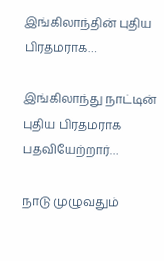இங்கிலாந்தின் புதிய பிரதமராக…

இங்கிலாந்து நாட்டின் புதிய பிரதமராக பதவியேற்றார்…

நாடு முழுவதும்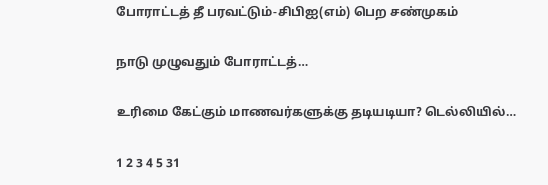போராட்டத் தீ பரவட்டும்-சிபிஐ(எம்) பெற சண்முகம்

நாடு முழுவதும் போராட்டத்…

உரிமை கேட்கும் மாணவர்களுக்கு தடியடியா? டெல்லியில்…

1 2 3 4 5 31